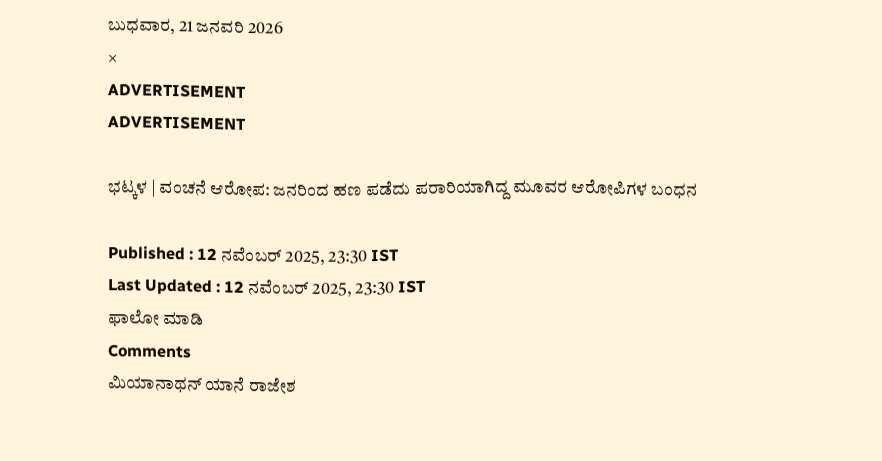ಬುಧವಾರ, 21 ಜನವರಿ 2026
×
ADVERTISEMENT
ADVERTISEMENT

ಭಟ್ಕಳ | ವಂಚನೆ ಆರೋಪ: ಜನರಿಂದ ಹಣ ಪಡೆದು ಪರಾರಿಯಾಗಿದ್ದ ಮೂವರ ಆರೋಪಿಗಳ ಬಂಧನ

Published : 12 ನವೆಂಬರ್ 2025, 23:30 IST
Last Updated : 12 ನವೆಂಬರ್ 2025, 23:30 IST
ಫಾಲೋ ಮಾಡಿ
Comments
ಮಿಯಾನಾಥನ್‌ ಯಾನೆ ರಾಜೇಶ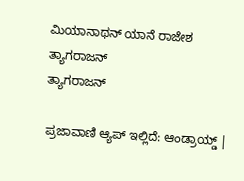ಮಿಯಾನಾಥನ್‌ ಯಾನೆ ರಾಜೇಶ
ತ್ಯಾಗರಾಜನ್
ತ್ಯಾಗರಾಜನ್

ಪ್ರಜಾವಾಣಿ ಆ್ಯಪ್ ಇಲ್ಲಿದೆ: ಆಂಡ್ರಾಯ್ಡ್ |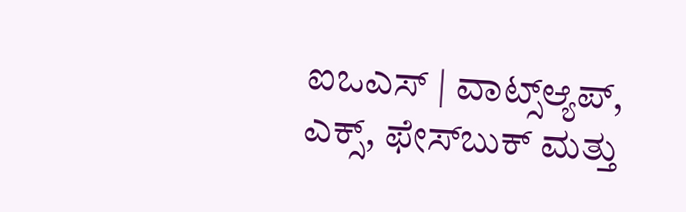ಐಒಎಸ್ | ವಾಟ್ಸ್ಆ್ಯಪ್, ಎಕ್ಸ್, ಫೇಸ್‌ಬುಕ್ ಮತ್ತು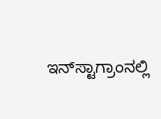ಇನ್‌ಸ್ಟಾಗ್ರಾಂನಲ್ಲಿ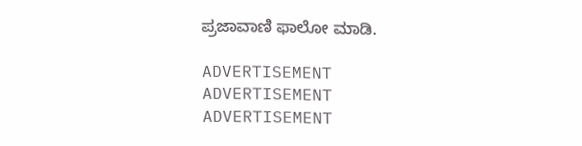ಪ್ರಜಾವಾಣಿ ಫಾಲೋ ಮಾಡಿ.

ADVERTISEMENT
ADVERTISEMENT
ADVERTISEMENT